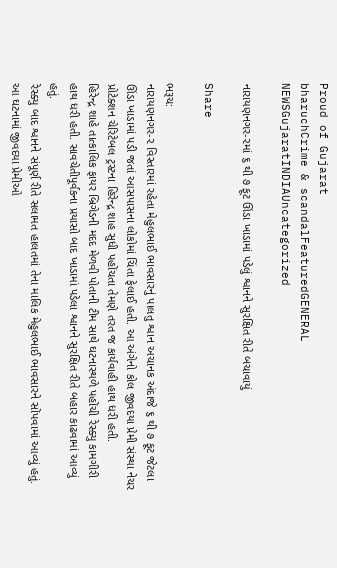Proud of Gujarat
bharuchCrime & scandalFeaturedGENERAL NEWSGujaratINDIAUncategorized

નારાયણનગર-૨માં ૬ થી ૭ ફૂટ ઊંડા ખાડામાં પડેલું શ્વાનને સુરક્ષિત રીતે બચાવાયું

Share

ભરૂચ:
નારાયણનગર-૨ વિસ્તારમાં રહેતા મેહુલભાઈ ભાવસારનું પાલતુ શ્વાન અચાનક અંદાજે ૬ થી ૭ ફૂટ જેટલા ઊંડા ખાડામાં પડી જતાં આસપાસના લોકોમાં ચિંતા ફેલાઈ હતી. આ અંગેનો કોલ જીવદયા પ્રેમી સંસ્થા નેચર પ્રોટેક્શન ચેરિટેબલ ટ્રસ્ટના હિરેન્દ્ર શાહ સુધી પહોંચતા તેમણે તરત જ કાર્યવાહી હાથ ધરી હતી.
હિરેન્દ્ર શાહે તાત્કાલિક ફાયર બ્રિગેડની મદદ મેળવી પોતાની ટીમ સાથે ઘટનાસ્થળે પહોંચી રેસ્ક્યુ કામગીરી હાથ ધરી હતી. સાવચેતીપૂર્વકના પ્રયાસો બાદ ખાડામાં પડેલા શ્વાનને સુરક્ષિત રીતે બહાર કાઢવામાં આવ્યું હતું.
રેસ્ક્યુ બાદ શ્વાનને સંપૂર્ણ રીતે સલામત હાલતમાં તેના માલિક મેહુલભાઈ ભાવસારને સોંપવામાં આવ્યું હતું. આ ઘટનામાં જીવદયા પ્રેમીઓ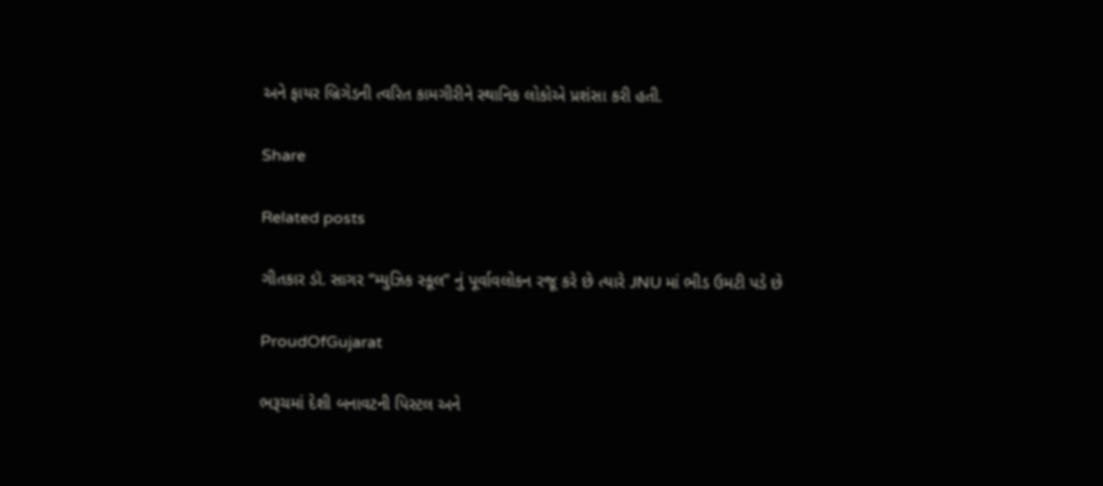અને ફાયર બ્રિગેડની ત્વરિત કામગીરીને સ્થાનિક લોકોએ પ્રશંસા કરી હતી.

Share

Related posts

ગીતકાર ડૉ. સાગર “મ્યુઝિક સ્કૂલ” નું પૂર્વાવલોકન રજૂ કરે છે ત્યારે JNU માં ભીડ ઉમટી પડે છે

ProudOfGujarat

ભરૂચમાં દેશી બનાવટની પિસ્ટલ અને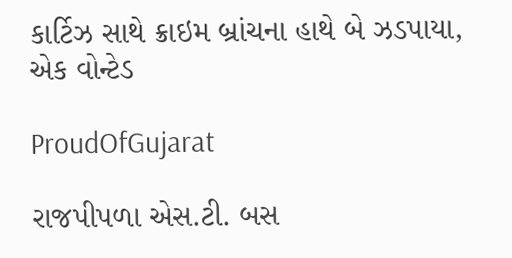કાર્ટિઝ સાથે ક્રાઇમ બ્રાંચના હાથે બે ઝડપાયા, એક વોન્ટેડ

ProudOfGujarat

રાજપીપળા એસ.ટી. બસ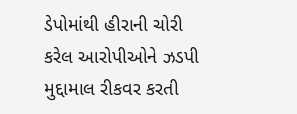ડેપોમાંથી હીરાની ચોરી કરેલ આરોપીઓને ઝડપી મુદ્દામાલ રીકવર કરતી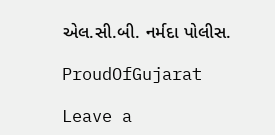એલ.સી.બી. નર્મદા પોલીસ.

ProudOfGujarat

Leave a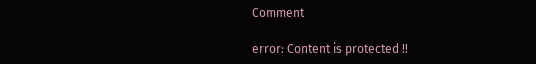Comment

error: Content is protected !!